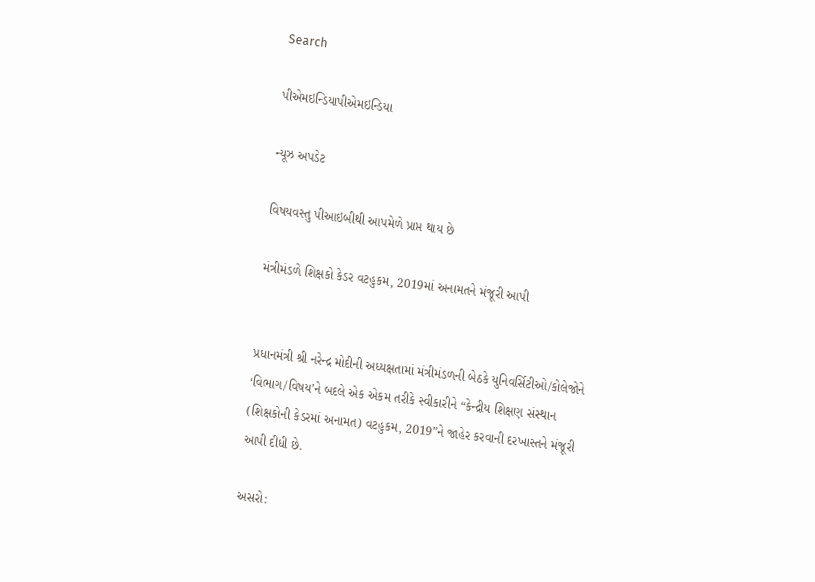Search

પીએમઇન્ડિયાપીએમઇન્ડિયા

ન્યૂઝ અપડેટ

વિષયવસ્તુ પીઆઇબીથી આપમેળે પ્રાપ્ત થાય છે

મંત્રીમંડળે શિક્ષકો કેડર વટહુકમ, 2019માં અનામતને મંજૂરી આપી


પ્રધાનમંત્રી શ્રી નરેન્દ્ર મોદીની અધ્યક્ષતામાં મંત્રીમંડળની બેઠકે યુનિવર્સિટીઓ/કોલેજોને ‘વિભાગ/વિષય’ને બદલે એક એકમ તરીકે સ્વીકારીને “કેન્દ્રીય શિક્ષણ સંસ્થાન (શિક્ષકોની કેડરમાં અનામત) વટહુકમ, 2019”ને જાહેર કરવાની દરખાસ્તને મંજૂરી આપી દીધી છે.

અસરો: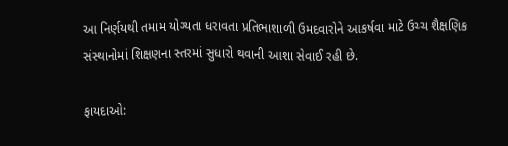આ નિર્ણયથી તમામ યોગ્યતા ધરાવતા પ્રતિભાશાળી ઉમદવારોને આકર્ષવા માટે ઉચ્ચ શૈક્ષણિક સંસ્થાનોમાં શિક્ષણના સ્તરમાં સુધારો થવાની આશા સેવાઈ રહી છે.

ફાયદાઓ: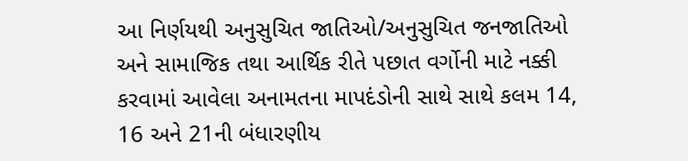આ નિર્ણયથી અનુસુચિત જાતિઓ/અનુસુચિત જનજાતિઓ અને સામાજિક તથા આર્થિક રીતે પછાત વર્ગોની માટે નક્કી કરવામાં આવેલા અનામતના માપદંડોની સાથે સાથે કલમ 14, 16 અને 21ની બંધારણીય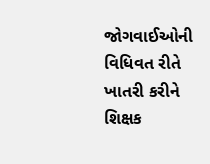જોગવાઈઓની વિધિવત રીતે ખાતરી કરીને શિક્ષક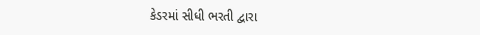કેડરમાં સીધી ભરતી દ્વારા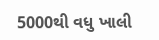5000થી વધુ ખાલી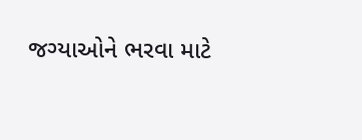જગ્યાઓને ભરવા માટે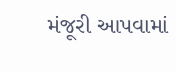મંજૂરી આપવામાં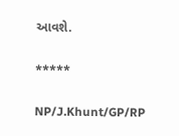આવશે.

*****

NP/J.Khunt/GP/RP